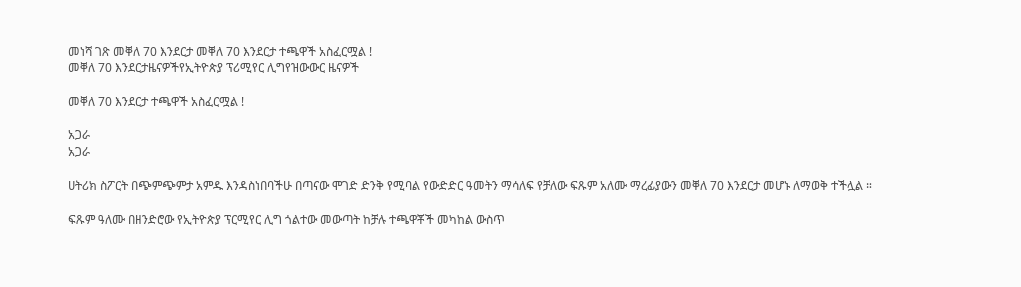መነሻ ገጽ መቐለ 70 እንደርታ መቐለ 70 እንደርታ ተጫዋች አስፈርሟል !
መቐለ 70 እንደርታዜናዎችየኢትዮጵያ ፕሪሚየር ሊግየዝውውር ዜናዎች

መቐለ 70 እንደርታ ተጫዋች አስፈርሟል !

አጋራ
አጋራ

ሀትሪክ ስፖርት በጭምጭምታ አምዱ እንዳስነበባችሁ በጣናው ሞገድ ድንቅ የሚባል የውድድር ዓመትን ማሳለፍ የቻለው ፍጹም አለሙ ማረፊያውን መቐለ 70 እንደርታ መሆኑ ለማወቅ ተችሏል ።

ፍጹም ዓለሙ በዘንድሮው የኢትዮጵያ ፕርሚየር ሊግ ጎልተው መውጣት ከቻሉ ተጫዋቾች መካከል ውስጥ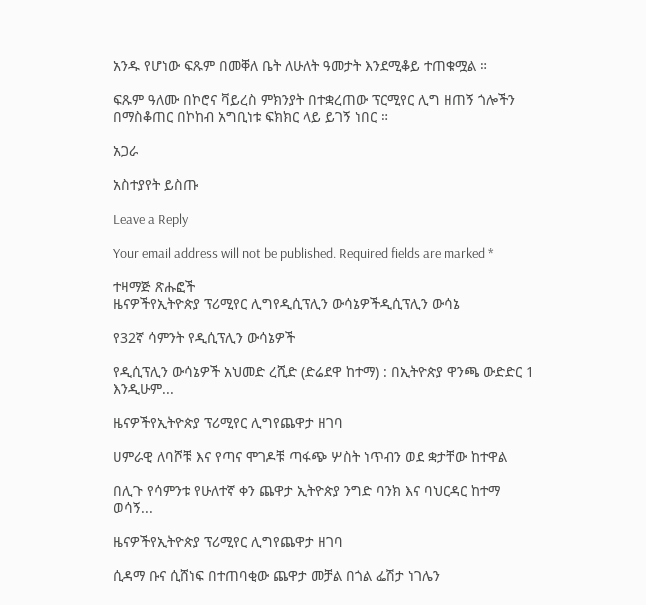አንዱ የሆነው ፍጹም በመቐለ ቤት ለሁለት ዓመታት እንደሚቆይ ተጠቁሟል ።

ፍጹም ዓለሙ በኮሮና ቫይረስ ምክንያት በተቋረጠው ፕርሚየር ሊግ ዘጠኝ ጎሎችን በማስቆጠር በኮከብ አግቢነቱ ፍክክር ላይ ይገኝ ነበር ።

አጋራ

አስተያየት ይስጡ

Leave a Reply

Your email address will not be published. Required fields are marked *

ተዛማጅ ጽሑፎች
ዜናዎችየኢትዮጵያ ፕሪሚየር ሊግየዲሲፕሊን ውሳኔዎችዲሲፕሊን ውሳኔ

የ32ኛ ሳምንት የዲሲፕሊን ውሳኔዎች

የዲሲፕሊን ውሳኔዎች አህመድ ረሺድ (ድሬደዋ ከተማ) : በኢትዮጵያ ዋንጫ ውድድር 1 እንዲሁም...

ዜናዎችየኢትዮጵያ ፕሪሚየር ሊግየጨዋታ ዘገባ

ሀምራዊ ለባሾቹ እና የጣና ሞገዶቹ ጣፋጭ ሦስት ነጥብን ወደ ቋታቸው ከተዋል

በሊጉ የሳምንቱ የሁለተኛ ቀን ጨዋታ ኢትዮጵያ ንግድ ባንክ እና ባህርዳር ከተማ ወሳኝ...

ዜናዎችየኢትዮጵያ ፕሪሚየር ሊግየጨዋታ ዘገባ

ሲዳማ ቡና ሲሸነፍ በተጠባቂው ጨዋታ መቻል በጎል ፌሽታ ነገሌን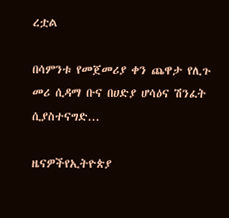ረቷል

በሳምንቱ የመጀመሪያ ቀን ጨዋታ የሊጉ መሪ ሲዳማ ቡና በሀድያ ሆሳዕና ሽንፈት ሲያስተናግድ...

ዜናዎችየኢትዮጵያ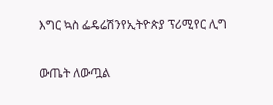እግር ኳስ ፌዴሬሽንየኢትዮጵያ ፕሪሚየር ሊግ

ውጤት ለውጧል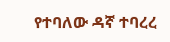የተባለው ዳኛ ተባረረ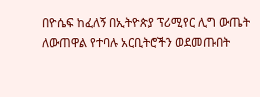በዮሴፍ ከፈለኝ በኢትዮጵያ ፕሪሚየር ሊግ ውጤት ለውጠዋል የተባሉ አርቢትሮችን ወደመጡበት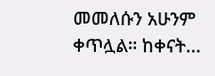መመለሱን አሁንም ቀጥሏል። ከቀናት...